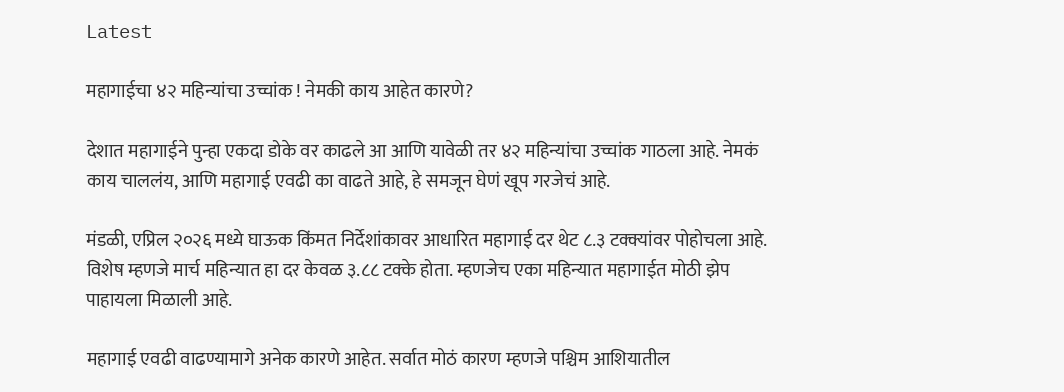Latest

महागाईचा ४२ महिन्यांचा उच्चांक ! नेमकी काय आहेत कारणे?

देशात महागाईने पुन्हा एकदा डोके वर काढले आ आणि यावेळी तर ४२ महिन्यांचा उच्चांक गाठला आहे. नेमकं काय चाललंय, आणि महागाई एवढी का वाढते आहे, हे समजून घेणं खूप गरजेचं आहे.

मंडळी, एप्रिल २०२६ मध्ये घाऊक किंमत निर्देशांकावर आधारित महागाई दर थेट ८.३ टक्क्यांवर पोहोचला आहे. विशेष म्हणजे मार्च महिन्यात हा दर केवळ ३.८८ टक्के होता. म्हणजेच एका महिन्यात महागाईत मोठी झेप पाहायला मिळाली आहे.

महागाई एवढी वाढण्यामागे अनेक कारणे आहेत. सर्वात मोठं कारण म्हणजे पश्चिम आशियातील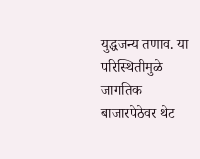युद्धजन्य तणाव. या परिस्थितीमुळे जागतिक बाजारपेठेवर थेट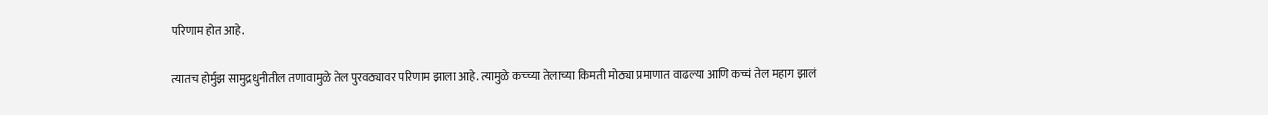परिणाम होत आहे.

त्यातच होर्मुझ सामुद्रधुनीतील तणावामुळे तेल पुरवठ्यावर परिणाम झाला आहे. त्यामुळे कच्च्या तेलाच्या किमती मोठ्या प्रमाणात वाढल्या आणि कच्चं तेल महाग झालं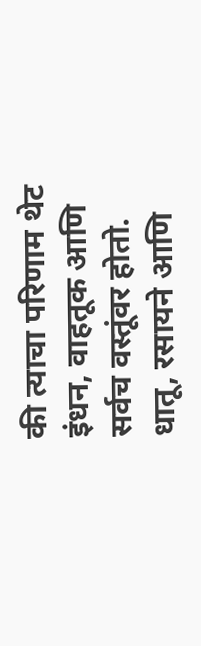की त्याचा परिणाम थेट इंधन, वाहतूक आणि सर्वच वस्तूंवर होतो. धातू, रसायने आणि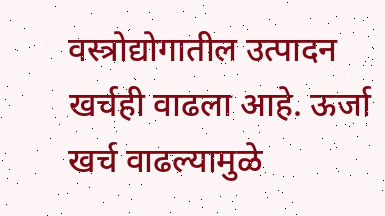वस्त्रोद्योगातील उत्पादन खर्चही वाढला आहे. ऊर्जा खर्च वाढल्यामुळे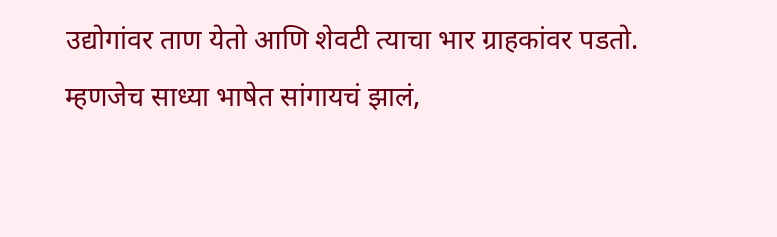उद्योगांवर ताण येतो आणि शेवटी त्याचा भार ग्राहकांवर पडतो. म्हणजेच साध्या भाषेत सांगायचं झालं,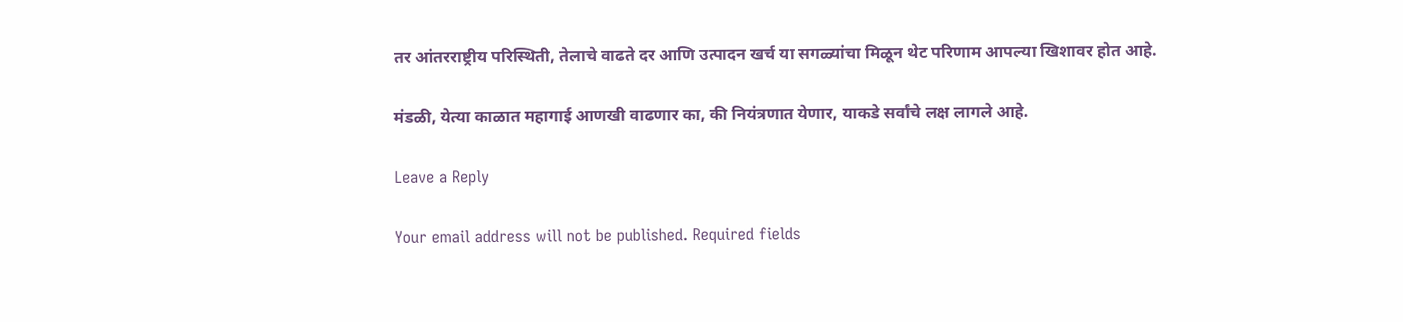तर आंतरराष्ट्रीय परिस्थिती, तेलाचे वाढते दर आणि उत्पादन खर्च या सगळ्यांचा मिळून थेट परिणाम आपल्या खिशावर होत आहे.

मंडळी, येत्या काळात महागाई आणखी वाढणार का, की नियंत्रणात येणार, याकडे सर्वांचे लक्ष लागले आहे.

Leave a Reply

Your email address will not be published. Required fields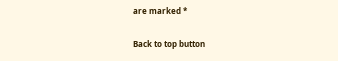are marked *

Back to top button